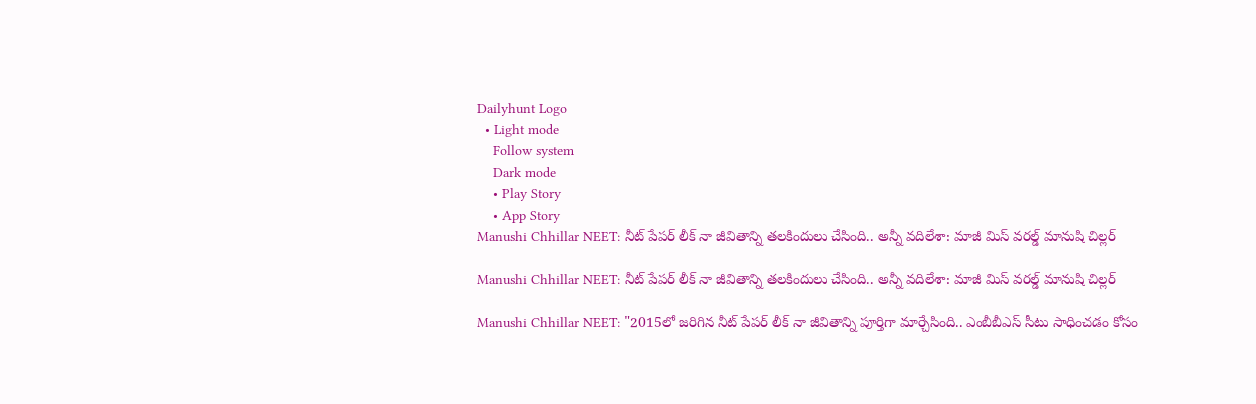Dailyhunt Logo
  • Light mode
    Follow system
    Dark mode
    • Play Story
    • App Story
Manushi Chhillar NEET: నీట్ పేపర్ లీక్ నా జీవితాన్ని తలకిందులు చేసింది.. అన్నీ వదిలేశా: మాజీ మిస్ వరల్డ్ మానుషి చిల్లర్

Manushi Chhillar NEET: నీట్ పేపర్ లీక్ నా జీవితాన్ని తలకిందులు చేసింది.. అన్నీ వదిలేశా: మాజీ మిస్ వరల్డ్ మానుషి చిల్లర్

Manushi Chhillar NEET: "2015లో జరిగిన నీట్ పేపర్ లీక్ నా జీవితాన్ని పూర్తిగా మార్చేసింది.. ఎంబీబీఎస్ సీటు సాధించడం కోసం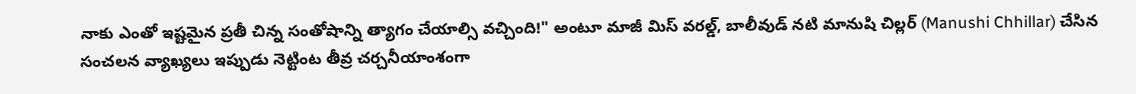నాకు ఎంతో ఇష్టమైన ప్రతీ చిన్న సంతోషాన్ని త్యాగం చేయాల్సి వచ్చింది!" అంటూ మాజీ మిస్ వరల్డ్, బాలీవుడ్ నటి మానుషి చిల్లర్ (Manushi Chhillar) చేసిన సంచలన వ్యాఖ్యలు ఇప్పుడు నెట్టింట తీవ్ర చర్చనీయాంశంగా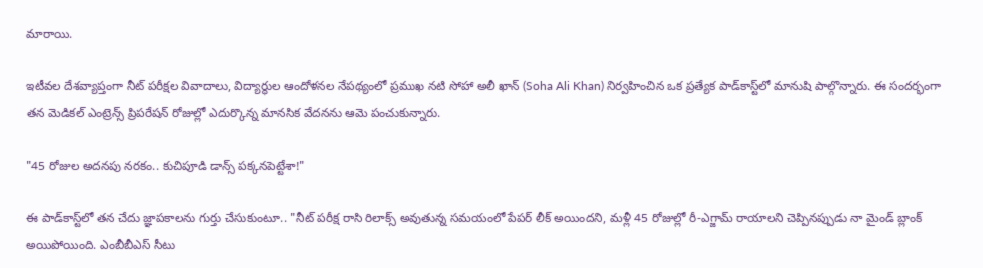మారాయి.

ఇటీవల దేశవ్యాప్తంగా నీట్ పరీక్షల వివాదాలు, విద్యార్థుల ఆందోళనల నేపథ్యంలో ప్రముఖ నటి సోహా అలీ ఖాన్ (Soha Ali Khan) నిర్వహించిన ఒక ప్రత్యేక పాడ్‌కాస్ట్‌లో మానుషి పాల్గొన్నారు. ఈ సందర్భంగా తన మెడికల్ ఎంట్రెన్స్ ప్రిపరేషన్ రోజుల్లో ఎదుర్కొన్న మానసిక వేదనను ఆమె పంచుకున్నారు.

"45 రోజుల అదనపు నరకం.. కుచిపూడి డాన్స్ పక్కనపెట్టేశా!"

ఈ పాడ్‌కాస్ట్‌లో తన చేదు జ్ఞాపకాలను గుర్తు చేసుకుంటూ.. "నీట్ పరీక్ష రాసి రిలాక్స్ అవుతున్న సమయంలో పేపర్ లీక్ అయిందని, మళ్లీ 45 రోజుల్లో రీ-ఎగ్జామ్ రాయాలని చెప్పినప్పుడు నా మైండ్ బ్లాంక్ అయిపోయింది. ఎంబీబీఎస్ సీటు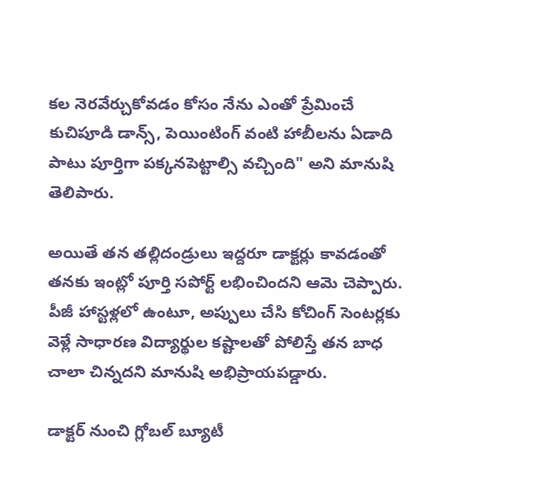కల నెరవేర్చుకోవడం కోసం నేను ఎంతో ప్రేమించే కుచిపూడి డాన్స్, పెయింటింగ్ వంటి హాబీలను ఏడాది పాటు పూర్తిగా పక్కనపెట్టాల్సి వచ్చింది" అని మానుషి తెలిపారు.

అయితే తన తల్లిదండ్రులు ఇద్దరూ డాక్టర్లు కావడంతో తనకు ఇంట్లో పూర్తి సపోర్ట్ లభించిందని ఆమె చెప్పారు. పీజీ హాస్టళ్లలో ఉంటూ, అప్పులు చేసి కోచింగ్ సెంటర్లకు వెళ్లే సాధారణ విద్యార్థుల కష్టాలతో పోలిస్తే తన బాధ చాలా చిన్నదని మానుషి అభిప్రాయపడ్డారు.

డాక్టర్ నుంచి గ్లోబల్ బ్యూటీ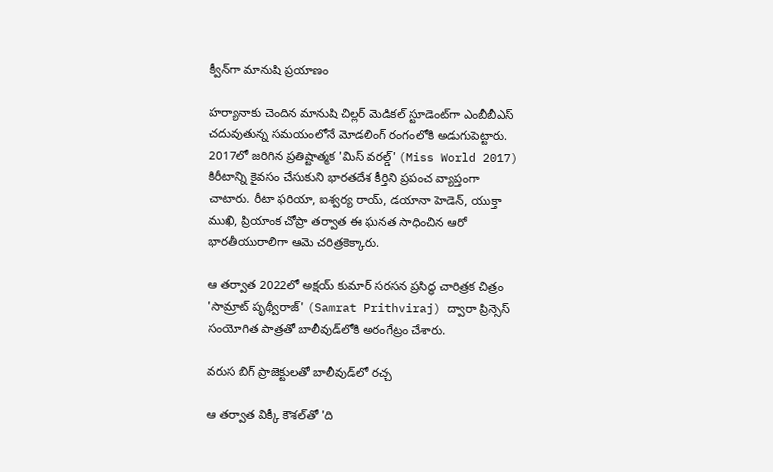క్వీన్‌గా మానుషి ప్రయాణం

హర్యానాకు చెందిన మానుషి చిల్లర్ మెడికల్ స్టూడెంట్‌గా ఎంబీబీఎస్ చదువుతున్న సమయంలోనే మోడలింగ్ రంగంలోకి అడుగుపెట్టారు. 2017లో జరిగిన ప్రతిష్టాత్మక 'మిస్ వరల్డ్' (Miss World 2017) కిరీటాన్ని కైవసం చేసుకుని భారతదేశ కీర్తిని ప్రపంచ వ్యాప్తంగా చాటారు. రీటా ఫరియా, ఐశ్వర్య రాయ్, డయానా హెడెన్, యుక్తా ముఖి, ప్రియాంక చోప్రా తర్వాత ఈ ఘనత సాధించిన ఆరో భారతీయురాలిగా ఆమె చరిత్రకెక్కారు.

ఆ తర్వాత 2022లో అక్షయ్ కుమార్ సరసన ప్రసిద్ధ చారిత్రక చిత్రం 'సామ్రాట్ పృథ్వీరాజ్' (Samrat Prithviraj) ద్వారా ప్రిన్సెస్ సంయోగిత పాత్రతో బాలీవుడ్‌లోకి అరంగేట్రం చేశారు.

వరుస బిగ్ ప్రాజెక్టులతో బాలీవుడ్‌లో రచ్చ

ఆ తర్వాత విక్కీ కౌశల్‌తో 'ది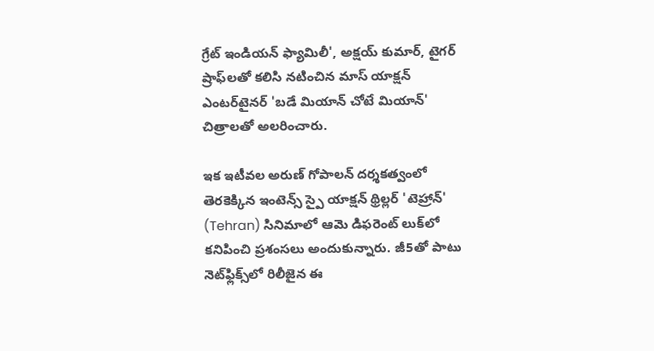గ్రేట్ ఇండియన్ ఫ్యామిలీ', అక్షయ్ కుమార్, టైగర్ ష్రాఫ్‌లతో కలిసి నటించిన మాస్ యాక్షన్ ఎంటర్‌టైనర్ 'బడే మియాన్ చోటే మియాన్' చిత్రాలతో అలరించారు.

ఇక ఇటీవల అరుణ్ గోపాలన్ దర్శకత్వంలో తెరకెక్కిన ఇంటెన్స్ స్పై యాక్షన్ థ్రిల్లర్ 'టెహ్రాన్' (Tehran) సినిమాలో ఆమె డిఫరెంట్ లుక్‌లో కనిపించి ప్రశంసలు అందుకున్నారు. జీ5తో పాటు నెట్‌ఫ్లిక్స్‌లో రిలీజైన ఈ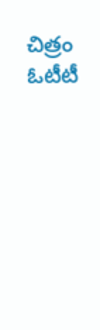చిత్రం ఓటీటీ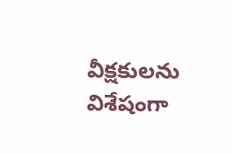వీక్షకులను విశేషంగా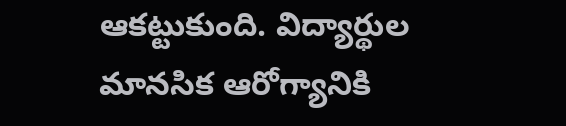ఆకట్టుకుంది. విద్యార్థుల మానసిక ఆరోగ్యానికి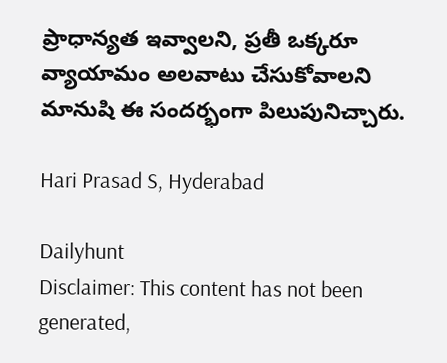ప్రాధాన్యత ఇవ్వాలని, ప్రతీ ఒక్కరూ వ్యాయామం అలవాటు చేసుకోవాలని మానుషి ఈ సందర్భంగా పిలుపునిచ్చారు.

Hari Prasad S, Hyderabad

Dailyhunt
Disclaimer: This content has not been generated,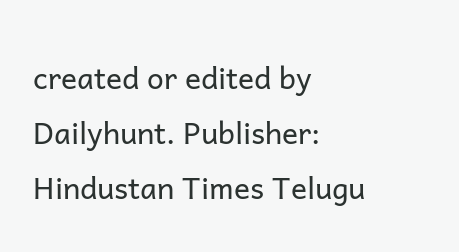created or edited by Dailyhunt. Publisher: Hindustan Times Telugu